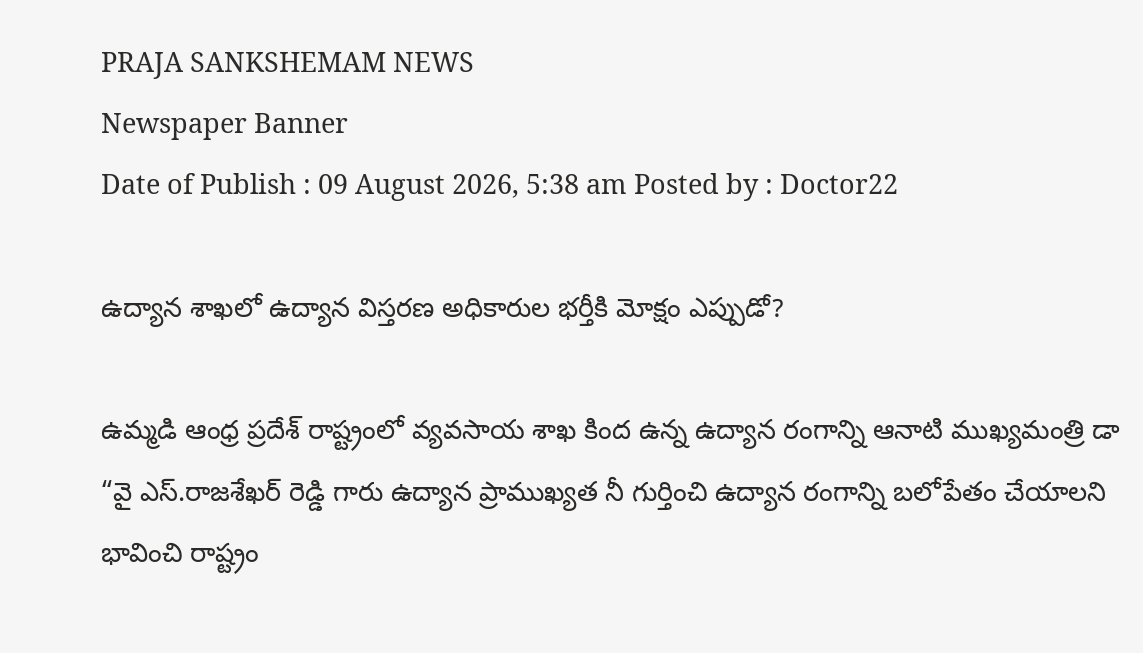PRAJA SANKSHEMAM NEWS
Newspaper Banner
Date of Publish : 09 August 2026, 5:38 am Posted by : Doctor22

ఉద్యాన శాఖలో ఉద్యాన విస్తరణ అధికారుల భర్తీకి మోక్షం ఎప్పుడో?

ఉమ్మడి ఆంధ్ర ప్రదేశ్ రాష్ట్రంలో వ్యవసాయ శాఖ కింద ఉన్న ఉద్యాన రంగాన్ని ఆనాటి ముఖ్యమంత్రి డా “వై ఎస్.రాజశేఖర్ రెడ్డి గారు ఉద్యాన ప్రాముఖ్యత నీ గుర్తించి ఉద్యాన రంగాన్ని బలోపేతం చేయాలని భావించి రాష్ట్రం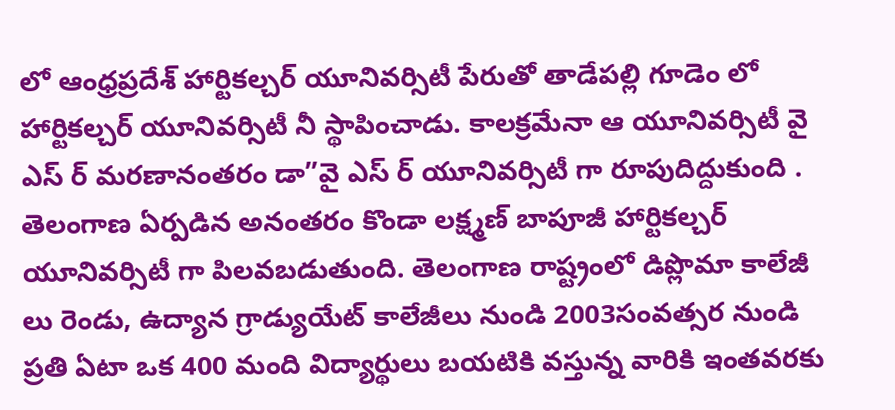లో ఆంధ్రప్రదేశ్ హార్టికల్చర్ యూనివర్సిటీ పేరుతో తాడేపల్లి గూడెం లో హార్టికల్చర్ యూనివర్సిటీ నీ స్థాపించాడు. కాలక్రమేనా ఆ యూనివర్సిటీ వై ఎస్ ర్ మరణానంతరం డా”వై ఎస్ ర్ యూనివర్సిటీ గా రూపుదిద్దుకుంది . తెలంగాణ ఏర్పడిన అనంతరం కొండా లక్ష్మణ్ బాపూజీ హార్టికల్చర్ యూనివర్సిటీ గా పిలవబడుతుంది. తెలంగాణ రాష్ట్రంలో డిప్లొమా కాలేజీ లు రెండు, ఉద్యాన గ్రాడ్యుయేట్ కాలేజీలు నుండి 2003సంవత్సర నుండి ప్రతి ఏటా ఒక 400 మంది విద్యార్థులు బయటికి వస్తున్న వారికి ఇంతవరకు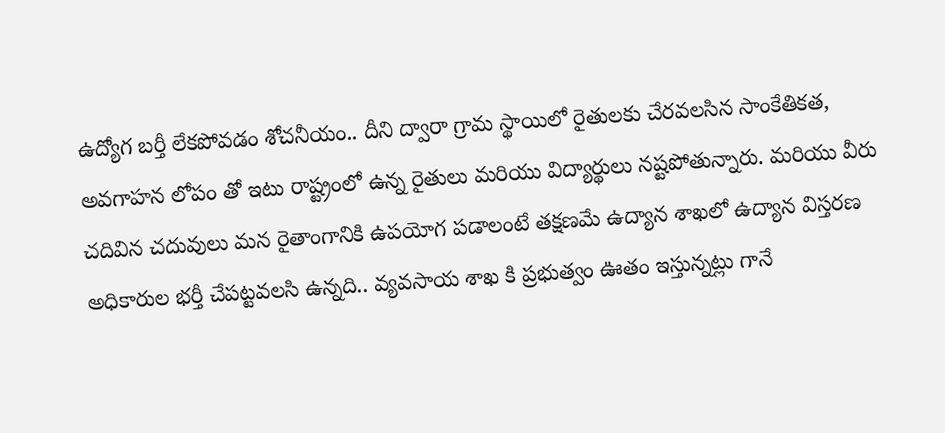ఉద్యోగ బర్తీ లేకపోవడం శోచనీయం.. దీని ద్వారా గ్రామ స్థాయిలో రైతులకు చేరవలసిన సాంకేతికత, అవగాహన లోపం తో ఇటు రాష్ట్రంలో ఉన్న రైతులు మరియు విద్యార్థులు నష్టపోతున్నారు. మరియు వీరు చదివిన చదువులు మన రైతాంగానికి ఉపయోగ పడాలంటే తక్షణమే ఉద్యాన శాఖలో ఉద్యాన విస్తరణ అధికారుల భర్తీ చేపట్టవలసి ఉన్నది.. వ్యవసాయ శాఖ కి ప్రభుత్వం ఊతం ఇస్తున్నట్లు గానే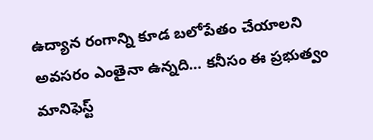ఉద్యాన రంగాన్ని కూడ బలోపేతం చేయాలని అవసరం ఎంతైనా ఉన్నది… కనీసం ఈ ప్రభుత్వం మానిఫెస్ట్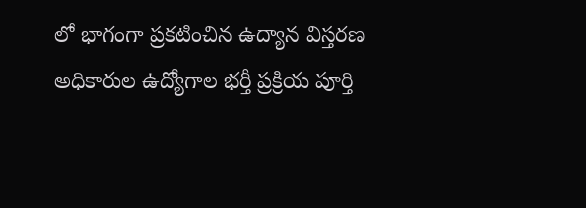లో భాగంగా ప్రకటించిన ఉద్యాన విస్తరణ అధికారుల ఉద్యోగాల భర్తీ ప్రక్రియ పూర్తి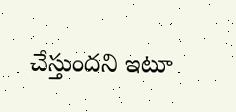చేస్తుందని ఇటూ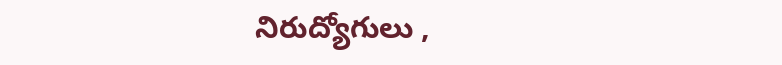నిరుద్యోగులు ,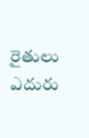రైతులు ఎదురు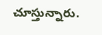చూస్తున్నారు.